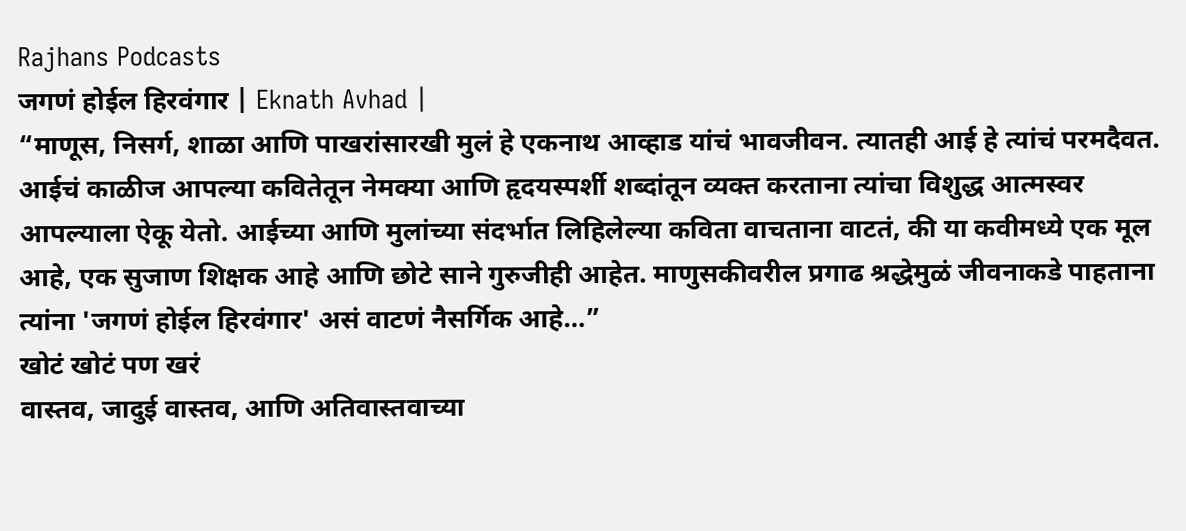Rajhans Podcasts
जगणं होईल हिरवंगार | Eknath Avhad |
“माणूस, निसर्ग, शाळा आणि पाखरांसारखी मुलं हे एकनाथ आव्हाड यांचं भावजीवन. त्यातही आई हे त्यांचं परमदैवत. आईचं काळीज आपल्या कवितेतून नेमक्या आणि हृदयस्पर्शी शब्दांतून व्यक्त करताना त्यांचा विशुद्ध आत्मस्वर आपल्याला ऐकू येतो. आईच्या आणि मुलांच्या संदर्भात लिहिलेल्या कविता वाचताना वाटतं, की या कवीमध्ये एक मूल आहे, एक सुजाण शिक्षक आहे आणि छोटे साने गुरुजीही आहेत. माणुसकीवरील प्रगाढ श्रद्धेमुळं जीवनाकडे पाहताना त्यांना 'जगणं होईल हिरवंगार' असं वाटणं नैसर्गिक आहे…”
खोटं खोटं पण खरं
वास्तव, जादुई वास्तव, आणि अतिवास्तवाच्या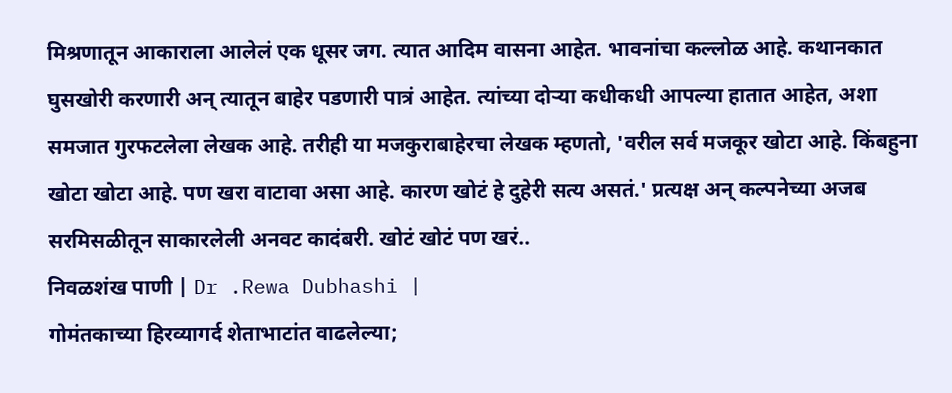मिश्रणातून आकाराला आलेलं एक धूसर जग. त्यात आदिम वासना आहेत. भावनांचा कल्लोळ आहे. कथानकात घुसखोरी करणारी अन् त्यातून बाहेर पडणारी पात्रं आहेत. त्यांच्या दोऱ्या कधीकधी आपल्या हातात आहेत, अशा समजात गुरफटलेला लेखक आहे. तरीही या मजकुराबाहेरचा लेखक म्हणतो, 'वरील सर्व मजकूर खोटा आहे. किंबहुना खोटा खोटा आहे. पण खरा वाटावा असा आहे. कारण खोटं हे दुहेरी सत्य असतं.' प्रत्यक्ष अन् कल्पनेच्या अजब सरमिसळीतून साकारलेली अनवट कादंबरी. खोटं खोटं पण खरं..
निवळशंख पाणी | Dr .Rewa Dubhashi |
गोमंतकाच्या हिरव्यागर्द शेताभाटांत वाढलेल्या;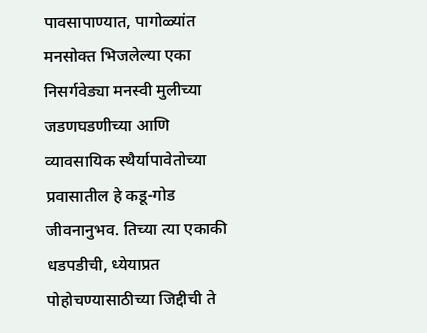पावसापाण्यात, पागोळ्यांत मनसोक्त भिजलेल्या एका निसर्गवेड्या मनस्वी मुलीच्या जडणघडणीच्या आणि व्यावसायिक स्थैर्यापावेतोच्या प्रवासातील हे कडू-गोड जीवनानुभव. तिच्या त्या एकाकी धडपडीची, ध्येयाप्रत पोहोचण्यासाठीच्या जिद्दीची ते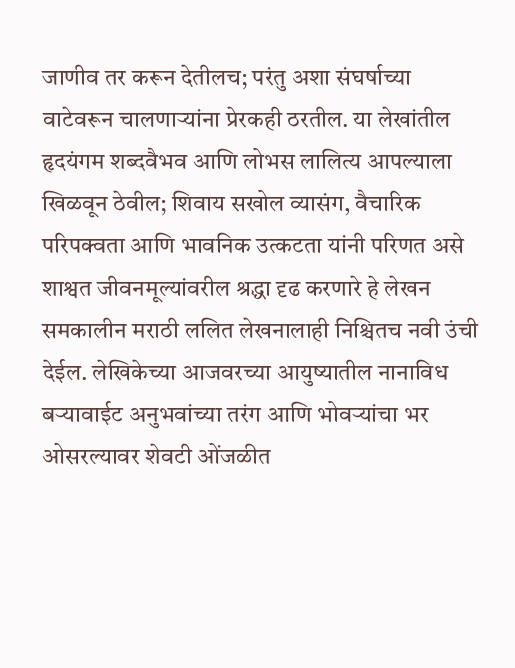जाणीव तर करून देतीलच; परंतु अशा संघर्षाच्या वाटेवरून चालणाऱ्यांना प्रेरकही ठरतील. या लेखांतील हृदयंगम शब्दवैभव आणि लोभस लालित्य आपल्याला खिळवून ठेवील; शिवाय सखोल व्यासंग, वैचारिक परिपक्वता आणि भावनिक उत्कटता यांनी परिणत असे शाश्वत जीवनमूल्यांवरील श्रद्धा दृढ करणारे हे लेखन समकालीन मराठी ललित लेखनालाही निश्चितच नवी उंची देईल. लेखिकेच्या आजवरच्या आयुष्यातील नानाविध बऱ्यावाईट अनुभवांच्या तरंग आणि भोवऱ्यांचा भर ओसरल्यावर शेवटी ओंजळीत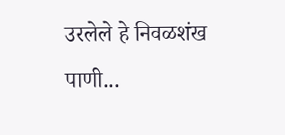उरलेले हे निवळशंख पाणी...